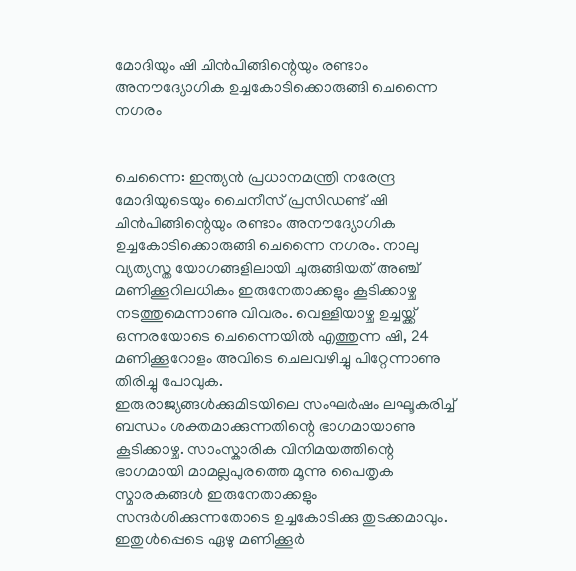മോദിയും ഷി ചിൻപിങ്ങിന്റെയും രണ്ടാം അനൗദ്യോഗിക ഉച്ചകോടിക്കൊരുങ്ങി ചെന്നൈ നഗരം


ചെന്നൈ: ഇന്ത്യൻ പ്രധാനമന്ത്രി നരേന്ദ്ര മോദിയുടെയും ചൈനീസ് പ്രസിഡണ്ട് ഷി ചിൻപിങ്ങിന്റെയും രണ്ടാം അനൗദ്യോഗിക ഉച്ചകോടിക്കൊരുങ്ങി ചെന്നൈ നഗരം. നാലു വ്യത്യസ്ത യോഗങ്ങളിലായി ചുരുങ്ങിയത് അഞ്ച് മണിക്കൂറിലധികം ഇരുനേതാക്കളും കൂടിക്കാഴ്ച നടത്തുമെന്നാണു വിവരം. വെള്ളിയാഴ്ച ഉച്ചയ്ക്ക് ഒന്നരയോടെ ചെന്നൈയിൽ എത്തുന്ന ഷി, 24 മണിക്കൂറോളം അവിടെ ചെലവഴിച്ചു പിറ്റേന്നാണു തിരിച്ചു പോവുക.
ഇരുരാജ്യങ്ങൾക്കുമിടയിലെ സംഘർഷം ലഘൂകരിച്ച് ബന്ധം ശക്തമാക്കുന്നതിന്റെ ഭാഗമായാണു കൂടിക്കാഴ്ച. സാംസ്കാരിക വിനിമയത്തിന്റെ ഭാഗമായി മാമല്ലപുരത്തെ മൂന്നു പൈതൃക സ്മാരകങ്ങൾ ഇരുനേതാക്കളും സന്ദർശിക്കുന്നതോടെ ഉച്ചകോടിക്കു തുടക്കമാവും. ഇതുൾപ്പെടെ ഏഴു മണിക്കൂർ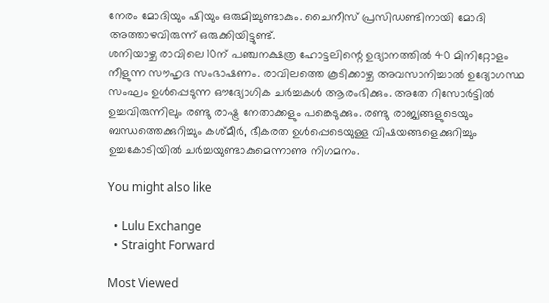നേരം മോദിയും ഷിയും ഒരുമിച്ചുണ്ടാകും. ചൈനീസ് പ്രസിഡണ്ടിനായി മോദി അത്താഴവിരുന്ന് ഒരുക്കിയിട്ടുണ്ട്.
ശനിയാഴ്ച രാവിലെ 10ന് പഞ്ചനക്ഷത്ര ഹോട്ടലിന്റെ ഉദ്യാനത്തിൽ 40 മിനിറ്റോളം നീളുന്ന സൗഹൃദ സംഭാഷണം. രാവിലത്തെ കൂടിക്കാഴ്ച അവസാനിച്ചാൽ ഉദ്യോഗസ്ഥ സംഘം ഉൾപ്പെടുന്ന ഔദ്യോഗിക ചർച്ചകൾ ആരംഭിക്കും. അതേ റിസോർട്ടിൽ ഉച്ചവിരുന്നിലും രണ്ടു രാഷ്ട്ര നേതാക്കളും പങ്കെടുക്കും. രണ്ടു രാജ്യങ്ങളുടെയും ബന്ധത്തെക്കുറിച്ചും കശ്മീർ, ഭീകരത ഉൾപ്പെടെയുള്ള വിഷയങ്ങളെക്കുറിച്ചും ഉച്ചകോടിയിൽ ചർച്ചയുണ്ടാകുമെന്നാണു നിഗമനം.

You might also like

  • Lulu Exchange
  • Straight Forward

Most Viewed